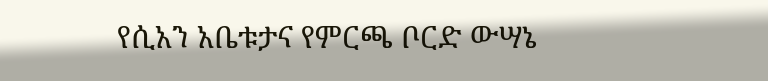የሲአን አቤቱታና የምርጫ ቦርድ ውሣኔ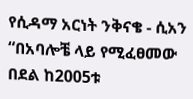የሲዳማ አርነት ንቅናቄ - ሲአን “በአባሎቼ ላይ የሚፈፀመው በደል ከ2005ቱ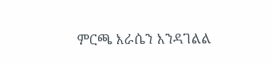ምርጫ እራሴን እንዳገልል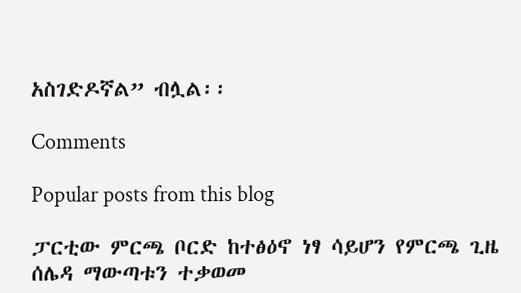አስገድዶኛል” ብሏል፡፡

Comments

Popular posts from this blog

ፓርቲው ምርጫ ቦርድ ከተፅዕኖ ነፃ ሳይሆን የምርጫ ጊዜ ሰሌዳ ማውጣቱን ተቃወመ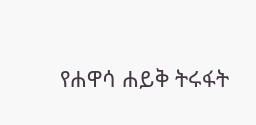የሐዋሳ ሐይቅ ትሩፋት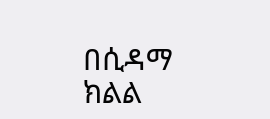በሲዳማ ክልል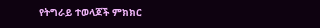የትግራይ ተወላጆች ምክክር